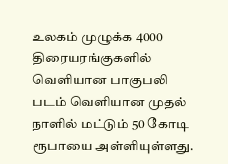உலகம் முழுக்க 4000 திரையரங்குகளில் வெளியான பாகுபலி படம் வெளியான முதல் நாளில் மட்டும் 50 கோடி ரூபாயை அள்ளியுள்ளது.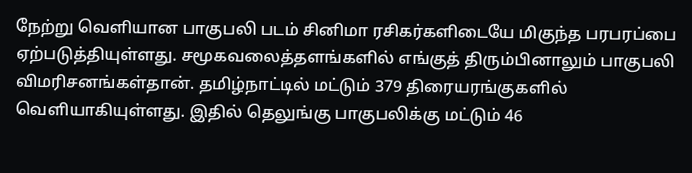நேற்று வெளியான பாகுபலி படம் சினிமா ரசிகர்களிடையே மிகுந்த பரபரப்பை ஏற்படுத்தியுள்ளது. சமூகவலைத்தளங்களில் எங்குத் திரும்பினாலும் பாகுபலி விமரிசனங்கள்தான். தமிழ்நாட்டில் மட்டும் 379 திரையரங்குகளில் வெளியாகியுள்ளது. இதில் தெலுங்கு பாகுபலிக்கு மட்டும் 46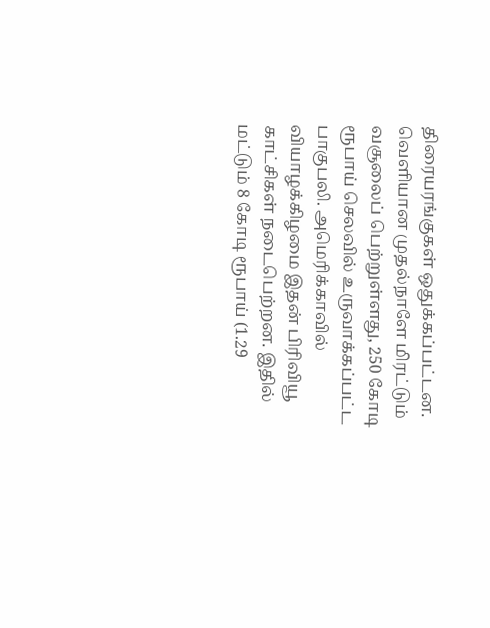திரையரங்குகள் ஒதுக்கப்பட்டன.
வெளியான முதல்நாளே மிரட்டும் வசூலைப் பெற்றுள்ளது, 250 கோடி ரூபாய் செலவில் உருவாக்கப்பட்ட பாகுபலி. அமெரிக்காவில் வியாழக்கிழமை இதன் பிரிவியூ காட்சிகள் நடைபெற்றன. இதில் மட்டும் 8 கோடி ரூபாய் (1.29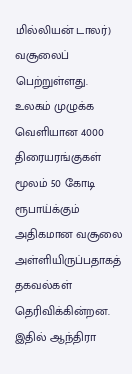மில்லியன் டாலர்) வசூலைப் பெற்றுள்ளது.
உலகம் முழுக்க வெளியான 4000 திரையரங்குகள் மூலம் 50 கோடி ரூபாய்க்கும் அதிகமான வசூலை அள்ளியிருப்பதாகத் தகவல்கள் தெரிவிக்கின்றன. இதில் ஆந்திரா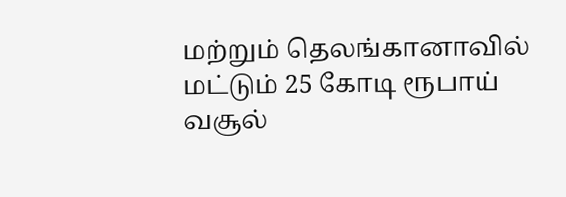மற்றும் தெலங்கானாவில் மட்டும் 25 கோடி ரூபாய் வசூல்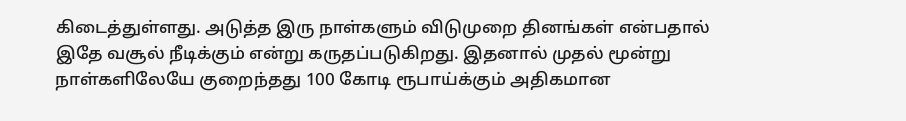கிடைத்துள்ளது. அடுத்த இரு நாள்களும் விடுமுறை தினங்கள் என்பதால் இதே வசூல் நீடிக்கும் என்று கருதப்படுகிறது. இதனால் முதல் மூன்று நாள்களிலேயே குறைந்தது 100 கோடி ரூபாய்க்கும் அதிகமான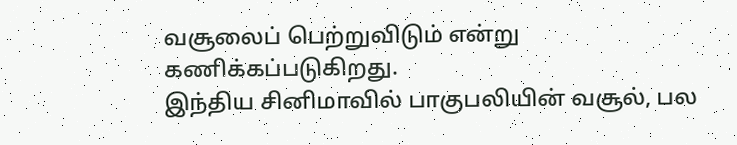வசூலைப் பெற்றுவிடும் என்று கணிக்கப்படுகிறது.
இந்திய சினிமாவில் பாகுபலியின் வசூல், பல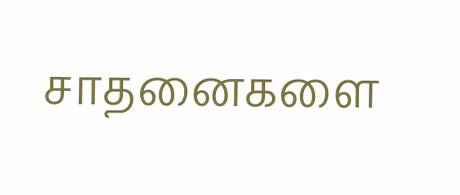சாதனைகளை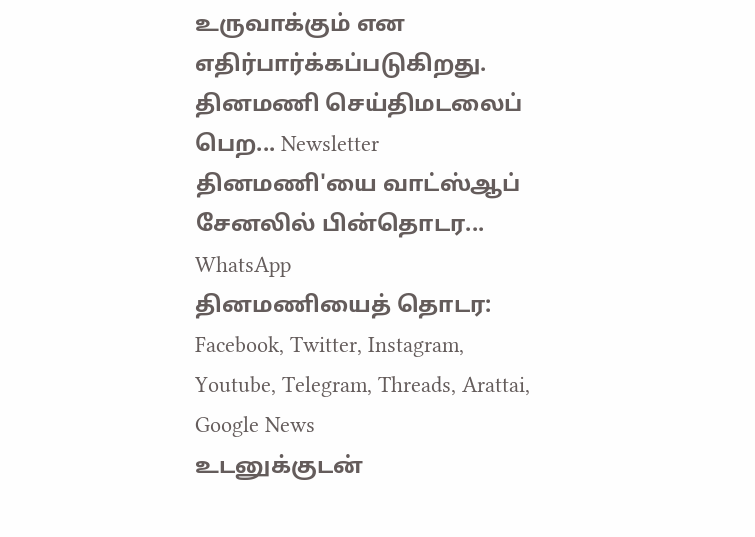உருவாக்கும் என எதிர்பார்க்கப்படுகிறது.
தினமணி செய்திமடலைப் பெற... Newsletter
தினமணி'யை வாட்ஸ்ஆப் சேனலில் பின்தொடர... WhatsApp
தினமணியைத் தொடர: Facebook, Twitter, Instagram, Youtube, Telegram, Threads, Arattai, Google News
உடனுக்குடன்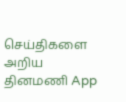செய்திகளை அறிய தினமணி App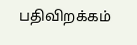பதிவிறக்கம்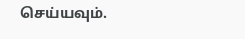செய்யவும்.